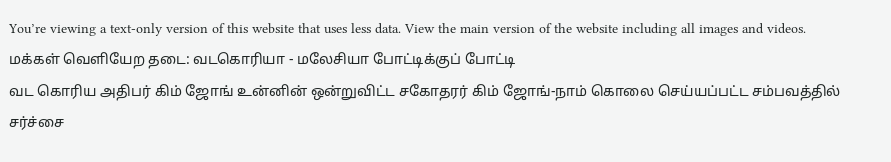You’re viewing a text-only version of this website that uses less data. View the main version of the website including all images and videos.
மக்கள் வெளியேற தடை: வடகொரியா - மலேசியா போட்டிக்குப் போட்டி
வட கொரிய அதிபர் கிம் ஜோங் உன்னின் ஒன்றுவிட்ட சகோதரர் கிம் ஜோங்-நாம் கொலை செய்யப்பட்ட சம்பவத்தில் சர்ச்சை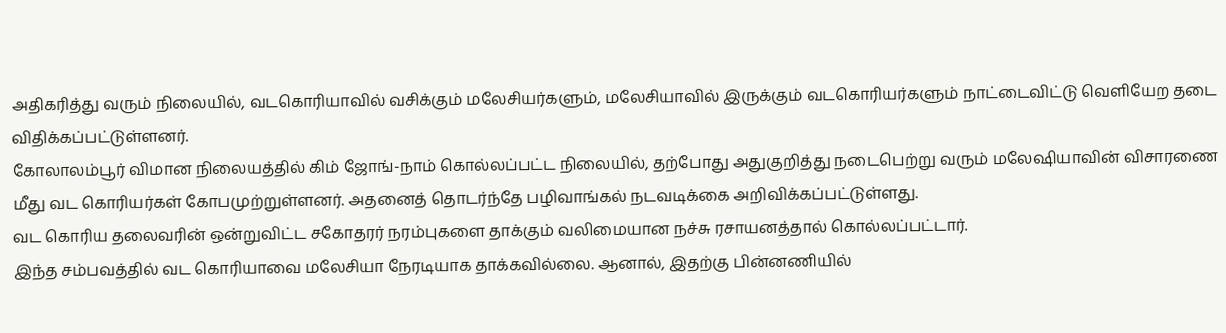அதிகரித்து வரும் நிலையில், வடகொரியாவில் வசிக்கும் மலேசியர்களும், மலேசியாவில் இருக்கும் வடகொரியர்களும் நாட்டைவிட்டு வெளியேற தடை விதிக்கப்பட்டுள்ளனர்.
கோலாலம்பூர் விமான நிலையத்தில் கிம் ஜோங்-நாம் கொல்லப்பட்ட நிலையில், தற்போது அதுகுறித்து நடைபெற்று வரும் மலேஷியாவின் விசாரணை மீது வட கொரியர்கள் கோபமுற்றுள்ளனர். அதனைத் தொடர்ந்தே பழிவாங்கல் நடவடிக்கை அறிவிக்கப்பட்டுள்ளது.
வட கொரிய தலைவரின் ஒன்றுவிட்ட சகோதரர் நரம்புகளை தாக்கும் வலிமையான நச்சு ரசாயனத்தால் கொல்லப்பட்டார்.
இந்த சம்பவத்தில் வட கொரியாவை மலேசியா நேரடியாக தாக்கவில்லை. ஆனால், இதற்கு பின்னணியில்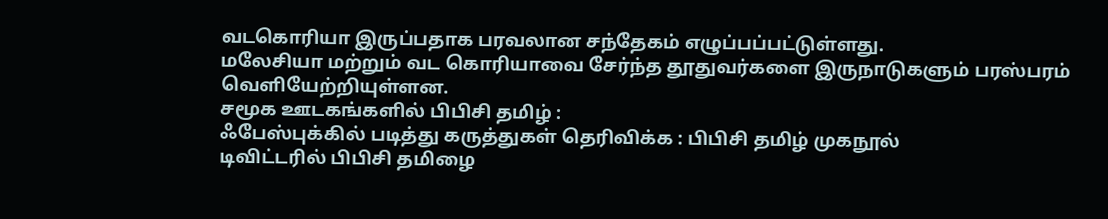வடகொரியா இருப்பதாக பரவலான சந்தேகம் எழுப்பப்பட்டுள்ளது.
மலேசியா மற்றும் வட கொரியாவை சேர்ந்த தூதுவர்களை இருநாடுகளும் பரஸ்பரம் வெளியேற்றியுள்ளன.
சமூக ஊடகங்களில் பிபிசி தமிழ் :
ஃபேஸ்புக்கில் படித்து கருத்துகள் தெரிவிக்க : பிபிசி தமிழ் முகநூல்
டிவிட்டரில் பிபிசி தமிழை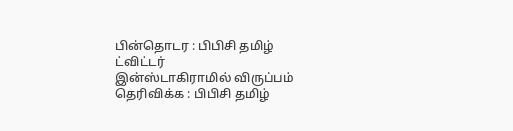பின்தொடர : பிபிசி தமிழ் ட்விட்டர்
இன்ஸ்டாகிராமில் விருப்பம் தெரிவிக்க : பிபிசி தமிழ்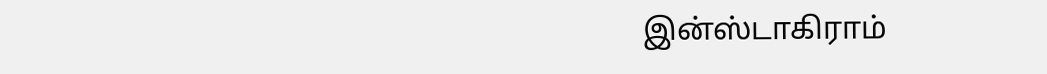இன்ஸ்டாகிராம்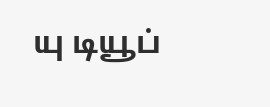யு டியூப்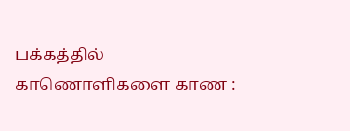பக்கத்தில் காணொளிகளை காண :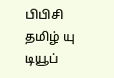பிபிசி தமிழ் யு டியூப்